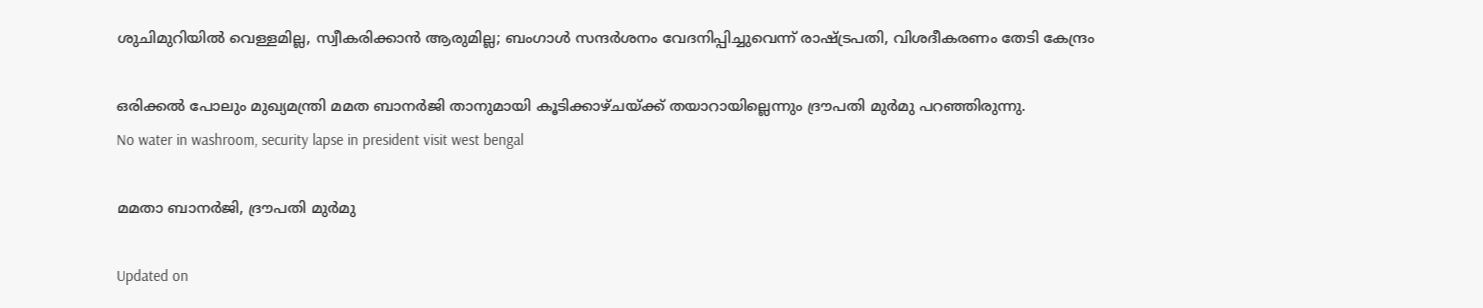ശുചിമുറിയിൽ വെള്ളമില്ല, സ്വീകരിക്കാൻ ആരുമില്ല; ബംഗാൾ സന്ദർശനം വേദനിപ്പിച്ചുവെന്ന് രാഷ്‌ട്രപതി, വിശദീകരണം തേടി കേന്ദ്രം

ഒരിക്കൽ പോലും മുഖ്യമന്ത്രി മമത ബാനർജി താനുമായി കൂടിക്കാഴ്ചയ്ക്ക് തയാറായില്ലെന്നും ദ്രൗപതി മുർമു പറഞ്ഞിരുന്നു.
No water in washroom, security lapse in president visit west bengal

മമതാ ബാനർജി, ദ്രൗപതി മുർമു

Updated on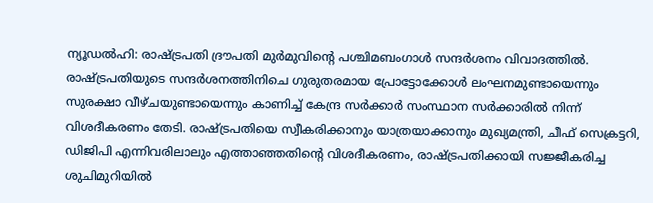ന്യൂഡൽഹി: രാഷ്ട്രപതി ദ്രൗപതി മുർമുവിന്‍റെ പശ്ചിമബംഗാൾ സന്ദർശനം വിവാദത്തിൽ. രാഷ്‌ട്രപതിയുടെ സന്ദർശനത്തിനിചെ ഗുരുതരമായ പ്രോട്ടോക്കോൾ ലംഘനമുണ്ടായെന്നും സുരക്ഷാ വീഴ്ചയുണ്ടായെന്നും കാണിച്ച് കേന്ദ്ര സർക്കാർ സംസ്ഥാന സർക്കാരിൽ നിന്ന് വിശദീകരണം തേടി. രാഷ്‌ട്രപതിയെ സ്വീകരിക്കാനും യാത്രയാക്കാനും മുഖ്യമന്ത്രി, ചീഫ് സെക്രട്ടറി, ഡിജിപി എന്നിവരിലാലും എത്താഞ്ഞതിന്‍റെ വിശദീകരണം, രാഷ്‌ട്രപതിക്കായി സജ്ജീകരിച്ച ശുചിമുറിയിൽ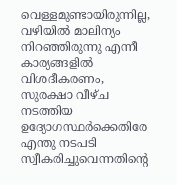വെള്ളമുണ്ടായിരുന്നില്ല, വഴിയിൽ മാലിന്യം നിറഞ്ഞിരുന്നു എന്നീ കാര്യങ്ങളിൽ വിശദീകരണം, സുരക്ഷാ വീഴ്ച നടത്തിയ ഉദ്യോഗസ്ഥർക്കെതിരേ എന്തു നടപടി സ്വീകരിച്ചുവെന്നതിന്‍റെ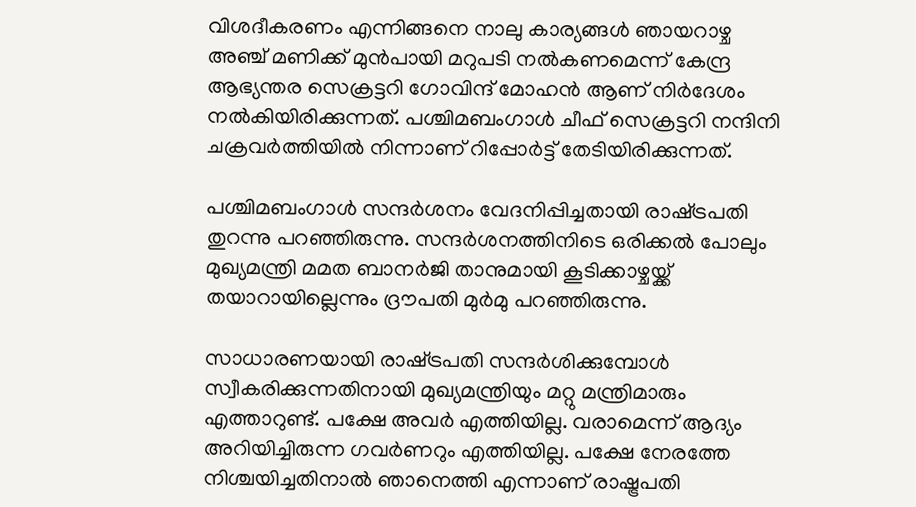വിശദീകരണം എന്നിങ്ങനെ നാലു കാര്യങ്ങൾ ഞായറാഴ്ച അഞ്ച് മണിക്ക് മുൻപായി മറുപടി നൽകണമെന്ന് കേന്ദ്ര ആഭ്യന്തര സെക്രട്ടറി ഗോവിന്ദ് മോഹൻ ആണ് നിർദേശം നൽകിയിരിക്കുന്നത്. പശ്ചിമബംഗാൾ ചീഫ് സെക്രട്ടറി നന്ദിനി ചക്രവർത്തിയിൽ നിന്നാണ് റിപ്പോർട്ട് തേടിയിരിക്കുന്നത്.

പശ്ചിമബംഗാൾ സന്ദർശനം വേദനിപ്പിച്ചതായി രാഷ്‌ട്രപതി തുറന്നു പറഞ്ഞിരുന്നു. സന്ദർശനത്തിനിടെ ഒരിക്കൽ പോലും മുഖ്യമന്ത്രി മമത ബാനർജി താനുമായി കൂടിക്കാഴ്ചയ്ക്ക് തയാറായില്ലെന്നും ദ്രൗപതി മുർമു പറഞ്ഞിരുന്നു.

സാധാരണയായി രാഷ്‌ട്രപതി സന്ദർശിക്കുമ്പോൾ സ്വീകരിക്കുന്നതിനായി മുഖ്യമന്ത്രിയും മറ്റു മന്ത്രിമാരും എത്താറുണ്ട്. പക്ഷേ അവർ എത്തിയില്ല. വരാമെന്ന് ആദ്യം അറിയിച്ചിരുന്ന ഗവർണറും എത്തിയില്ല. പക്ഷേ നേരത്തേ നിശ്ചയിച്ചതിനാൽ ഞാനെത്തി എന്നാണ് രാഷ്ട്രപതി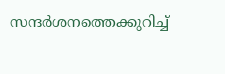സന്ദർശനത്തെക്കുറിച്ച്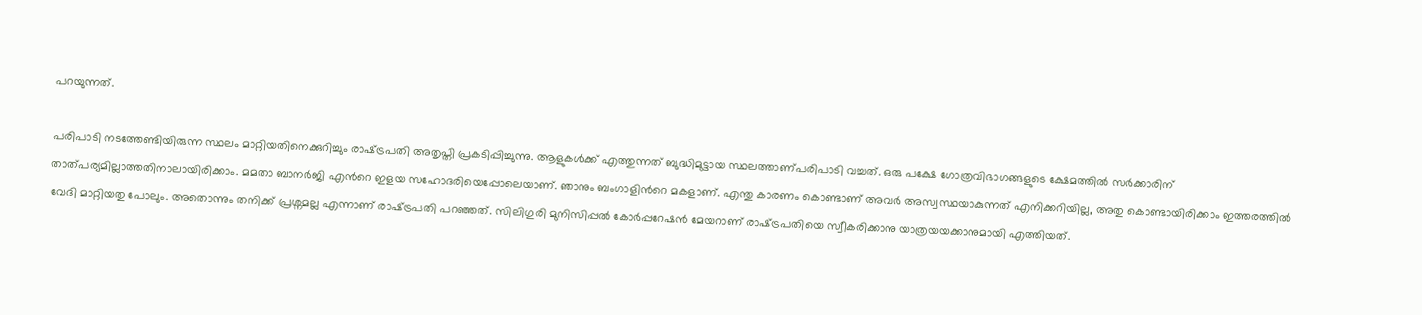പറയുന്നത്.

പരിപാടി നടത്തേണ്ടിയിരുന്ന സ്ഥലം മാറ്റിയതിനെക്കുറിച്ചും രാഷ്‌ട്രപതി അതൃപ്തി പ്രകടിപ്പിച്ചുന്നു. ആളുകൾക്ക് എത്തുന്നത് ബുദ്ധിമുട്ടായ സ്ഥലത്താണ്പരിപാടി വച്ചത്. ഒരു പക്ഷേ ഗോത്രവിഭാഗങ്ങളുടെ ക്ഷേമത്തിൽ സർക്കാരിന് താത്പര്യമില്ലാത്തതിനാലായിരിക്കാം. മമതാ ബാനർജി എന്‍റെ ഇളയ സഹോദരിയെപ്പോലെയാണ്. ഞാനും ബംഗാളിന്‍റെ മകളാണ്. എന്തു കാരണം കൊണ്ടാണ് അവർ അസ്വസ്ഥയാകുന്നത് എനിക്കറിയില്ല, അതു കൊണ്ടായിരിക്കാം ഇത്തരത്തിൽ വേദി മാറ്റിയതു പോലും. അതൊന്നും തനിക്ക് പ്രശ്നമല്ല എന്നാണ് രാഷ്‌ട്രപതി പറഞ്ഞത്. സിലിഗുരി മുനിസിപ്പൽ കോർപ്പറേഷൻ മേയറാണ് രാഷ്‌ട്രപതിയെ സ്വീകരിക്കാനു യാത്രയയക്കാനുമായി എത്തിയത്.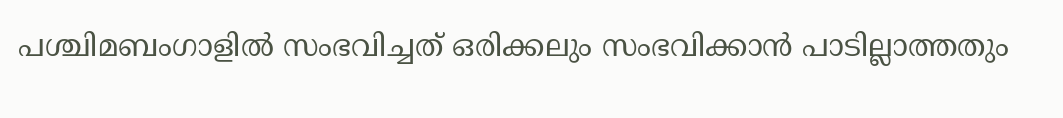പശ്ചിമബംഗാളിൽ സംഭവിച്ചത് ഒരിക്കലും സംഭവിക്കാൻ പാടില്ലാത്തതും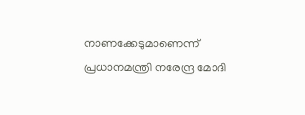നാണക്കേടുമാണെന്ന് പ്രധാനമന്ത്രി നരേന്ദ്ര മോദി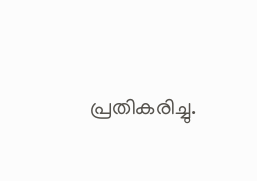പ്രതികരിച്ചു.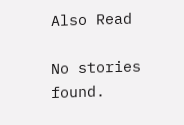Also Read

No stories found.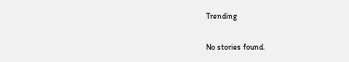Trending

No stories found.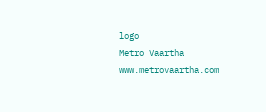logo
Metro Vaartha
www.metrovaartha.com